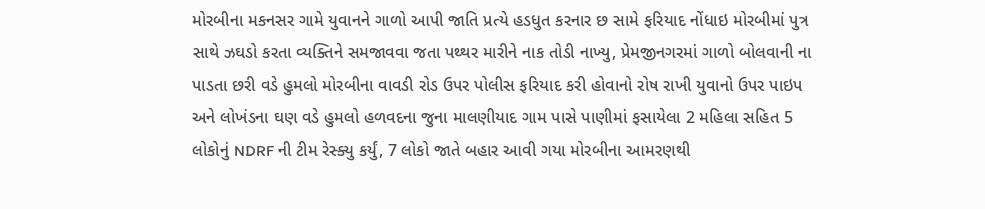મોરબીના મકનસર ગામે યુવાનને ગાળો આપી જાતિ પ્રત્યે હડધુત કરનાર છ સામે ફરિયાદ નોંધાઇ મોરબીમાં પુત્ર સાથે ઝઘડો કરતા વ્યક્તિને સમજાવવા જતા પથ્થર મારીને નાક તોડી નાખ્યુ, પ્રેમજીનગરમાં ગાળો બોલવાની ના પાડતા છરી વડે હુમલો મોરબીના વાવડી રોડ ઉપર પોલીસ ફરિયાદ કરી હોવાનો રોષ રાખી યુવાનો ઉપર પાઇપ અને લોખંડના ઘણ વડે હુમલો હળવદના જુના માલણીયાદ ગામ પાસે પાણીમાં ફસાયેલા 2 મહિલા સહિત 5 લોકોનું NDRF ની ટીમ રેસ્ક્યુ કર્યું, 7 લોકો જાતે બહાર આવી ગયા મોરબીના આમરણથી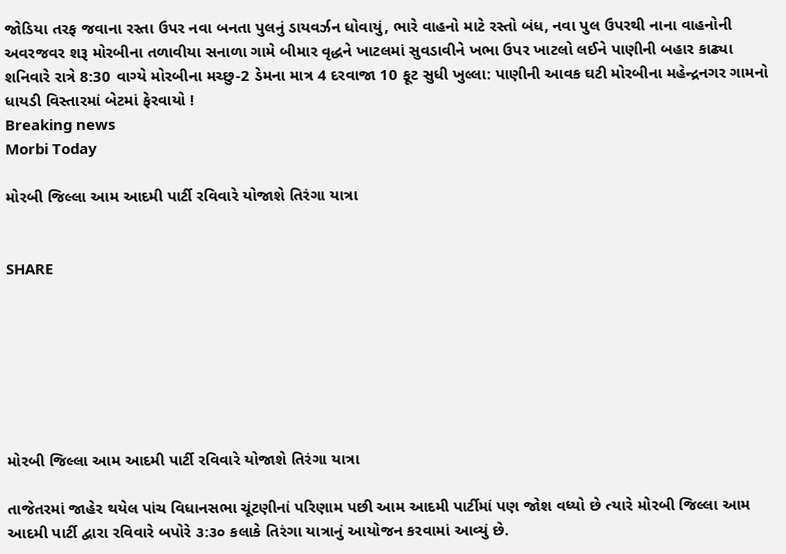જોડિયા તરફ જવાના રસ્તા ઉપર નવા બનતા પુલનું ડાયવર્ઝન ધોવાયું, ભારે વાહનો માટે રસ્તો બંધ, નવા પુલ ઉપરથી નાના વાહનોની અવરજવર શરૂ મોરબીના તળાવીયા સનાળા ગામે બીમાર વૃદ્ધને ખાટલમાં સુવડાવીને ખભા ઉપર ખાટલો લઈને પાણીની બહાર કાઢ્યા શનિવારે રાત્રે 8:30 વાગ્યે મોરબીના મચ્છુ-2 ડેમના માત્ર 4 દરવાજા 10 ફૂટ સુધી ખુલ્લા: પાણીની આવક ઘટી મોરબીના મહેન્દ્રનગર ગામનો ધાયડી વિસ્તારમાં બેટમાં ફેરવાયો !
Breaking news
Morbi Today

મોરબી જિલ્લા આમ આદમી પાર્ટી રવિવારે યોજાશે તિરંગા યાત્રા


SHARE







મોરબી જિલ્લા આમ આદમી પાર્ટી રવિવારે યોજાશે તિરંગા યાત્રા

તાજેતરમાં જાહેર થયેલ પાંચ વિધાનસભા ચૂંટણીનાં પરિણામ પછી આમ આદમી પાર્ટીમાં પણ જોશ વધ્યો છે ત્યારે મોરબી જિલ્લા આમ આદમી પાર્ટી દ્વારા રવિવારે બપોરે ૩:૩૦ કલાકે તિરંગા યાત્રાનું આયોજન કરવામાં આવ્યું છે.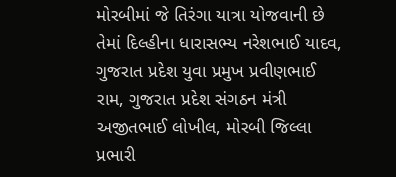મોરબીમાં જે તિરંગા યાત્રા યોજવાની છે તેમાં દિલ્હીના ધારાસભ્ય નરેશભાઈ યાદવ, ગુજરાત પ્રદેશ યુવા પ્રમુખ પ્રવીણભાઈ રામ, ગુજરાત પ્રદેશ સંગઠન મંત્રી અજીતભાઈ લોખીલ, મોરબી જિલ્લા પ્રભારી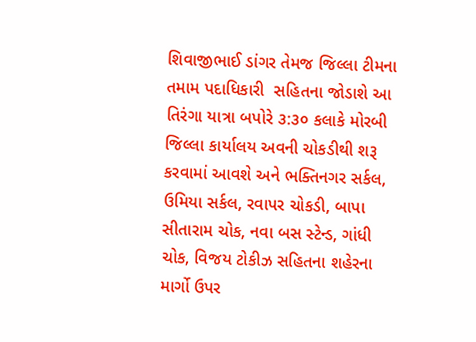શિવાજીભાઈ ડાંગર તેમજ જિલ્લા ટીમના તમામ પદાધિકારી  સહિતના જોડાશે આ તિરંગા યાત્રા બપોરે ૩:૩૦ કલાકે મોરબી જિલ્લા કાર્યાલય અવની ચોકડીથી શરૂ કરવામાં આવશે અને ભક્તિનગર સર્કલ, ઉમિયા સર્કલ, રવાપર ચોકડી, બાપા સીતારામ ચોક, નવા બસ સ્ટેન્ડ, ગાંધી ચોક, વિજય ટોકીઝ સહિતના શહેરના માર્ગો ઉપર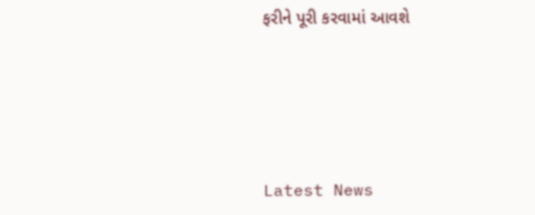ફરીને પૂરી કરવામાં આવશે






Latest News